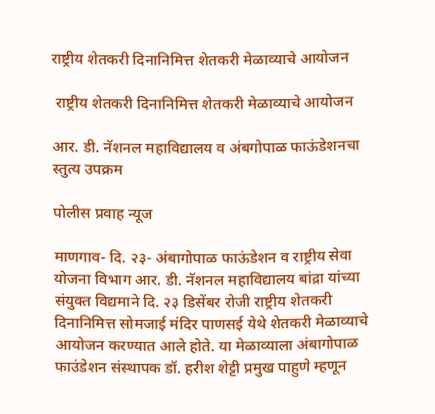राष्ट्रीय शेतकरी दिनानिमित्त शेतकरी मेळाव्याचे आयोजन

 राष्ट्रीय शेतकरी दिनानिमित्त शेतकरी मेळाव्याचे आयोजन

आर. डी. नॅशनल महाविद्यालय व अंबगोपाळ फाऊंडेशनचा स्तुत्य उपक्रम

पोलीस प्रवाह न्यूज

माणगाव- दि. २३- अंबागोपाळ फाऊंडेशन व राष्ट्रीय सेवा योजना विभाग आर. डी. नॅशनल महाविद्यालय बांद्रा यांच्या संयुक्त विद्यमाने दि. २३ डिसेंबर रोजी राष्ट्रीय शेतकरी दिनानिमित्त सोमजाई मंदिर पाणसई येथे शेतकरी मेळाव्याचे आयोजन करण्यात आले होते. या मेळाव्याला अंबागोपाळ फाउंडेशन संस्थापक डॉ. हरीश शेट्टी प्रमुख पाहुणे म्हणून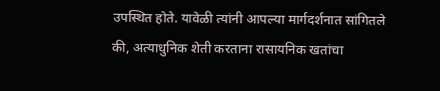उपस्थित होते. यावेळी त्यांनी आपल्या मार्गदर्शनात सांगितले की, अत्याधुनिक शेती करताना रासायनिक खतांचा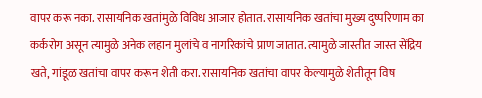वापर करू नका. रासायनिक खतांमुळे विविध आजार होतात. रासायनिक खतांचा मुख्य दुष्परिणाम का कर्करोग असून त्यामुळे अनेक लहान मुलांचे व नागरिकांचे प्राण जातात. त्यामुळे जास्तीत जास्त सेंद्रिय खते, गांडूळ खतांचा वापर करून शेती करा. रासायनिक खतांचा वापर केल्यामुळे शेतीतून विष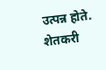उत्पन्न होते. शेतकरी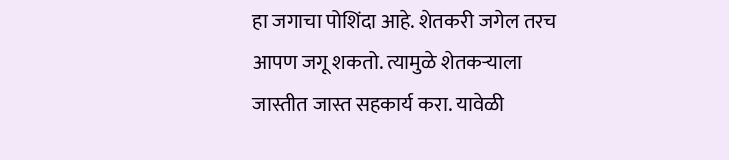हा जगाचा पोशिंदा आहे. शेतकरी जगेल तरच आपण जगू शकतो. त्यामुळे शेतकऱ्याला जास्तीत जास्त सहकार्य करा. यावेळी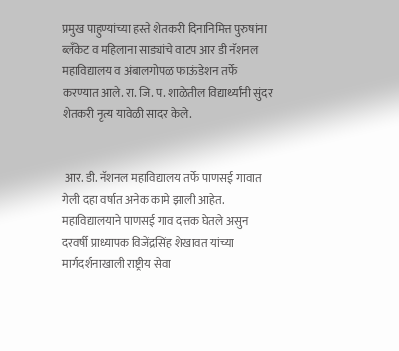प्रमुख पाहुण्यांच्या हस्ते शेतकरी दिनानिमित्त पुरुषांना ब्लँकेट व महिलाना साड्यांचे वाटप आर डी नॅशनल महाविद्यालय व अंबालगोपळ फाऊंडेशन तर्फे करण्यात आले. रा. जि. प. शाळेतील विद्यार्थ्यांनी सुंदर शेतकरी नृत्य यावेळी सादर केले.


 आर. डी. नॅशनल महाविद्यालय तर्फे पाणसई गावात गेली दहा वर्षात अनेक कामे झाली आहेत. महाविद्यालयाने पाणसई गाव दत्तक घेतले असुन दरवर्षी प्राध्यापक विजेंद्रसिंह शेखावत यांच्या मार्गदर्शनाखाली राष्ट्रीय सेवा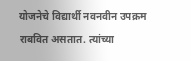योजनेचे विद्यार्थी नवनवीन उपक्रम  राबवित असतात. त्यांच्या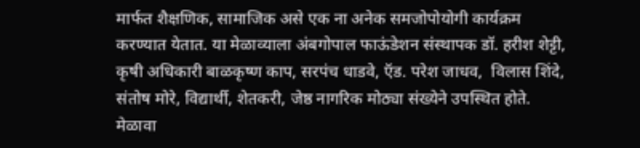मार्फत शैक्षणिक, सामाजिक असे एक ना अनेक समजोपोयोगी कार्यक्रम करण्यात येतात. या मेळाव्याला अंबगोपाल फाऊंडेशन संस्थापक डॉ. हरीश शेट्टी, कृषी अधिकारी बाळकृष्ण काप, सरपंच धाडवे, ऍड. परेश जाधव,  विलास शिंदे, संतोष मोरे, विद्यार्थी, शेतकरी, जेष्ठ नागरिक मोठ्या संख्येने उपस्थित होते. मेळावा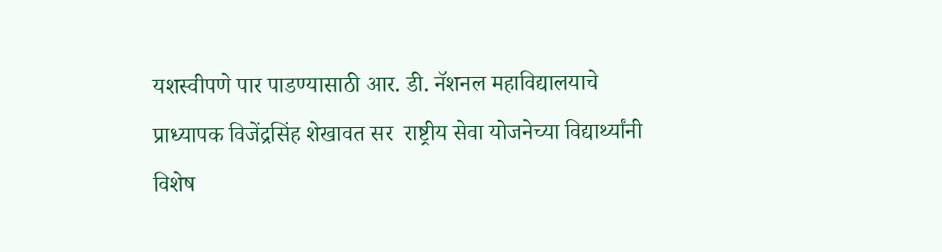यशस्वीपणे पार पाडण्यासाठी आर. डी. नॅशनल महाविद्यालयाचे प्राध्यापक विजेंद्रसिंह शेखावत सर  राष्ट्रीय सेवा योजनेच्या विद्यार्थ्यांनी विशेष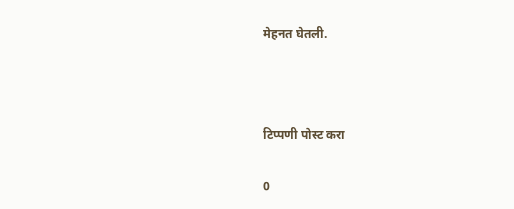मेहनत घेतली.



टिप्पणी पोस्ट करा

0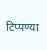टिप्पण्या